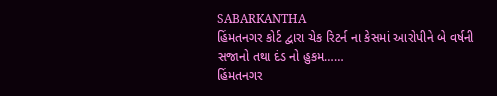SABARKANTHA
હિંમતનગર કોર્ટ દ્વારા ચેક રિટર્ન ના કેસમાં આરોપીને બે વર્ષની સજાનો તથા દંડ નો હુકમ……
હિંમતનગર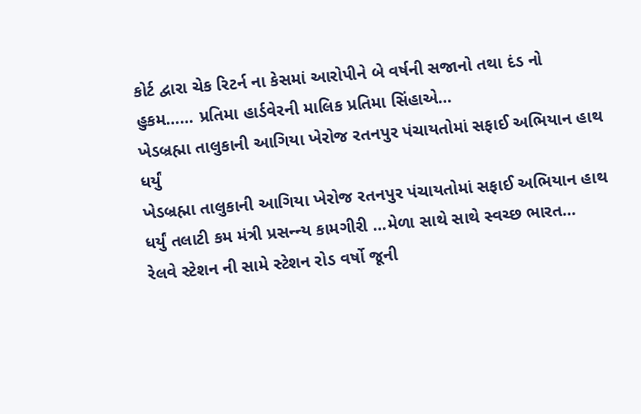કોર્ટ દ્વારા ચેક રિટર્ન ના કેસમાં આરોપીને બે વર્ષની સજાનો તથા દંડ નો હુકમ…… પ્રતિમા હાર્ડવેરની માલિક પ્રતિમા સિંહાએ…
ખેડબ્રહ્મા તાલુકાની આગિયા ખેરોજ રતનપુર પંચાયતોમાં સફાઈ અભિયાન હાથ ધર્યું
ખેડબ્રહ્મા તાલુકાની આગિયા ખેરોજ રતનપુર પંચાયતોમાં સફાઈ અભિયાન હાથ ધર્યું તલાટી કમ મંત્રી પ્રસન્ન્ય કામગીરી …મેળા સાથે સાથે સ્વચ્છ ભારત…
રેલવે સ્ટેશન ની સામે સ્ટેશન રોડ વર્ષો જૂની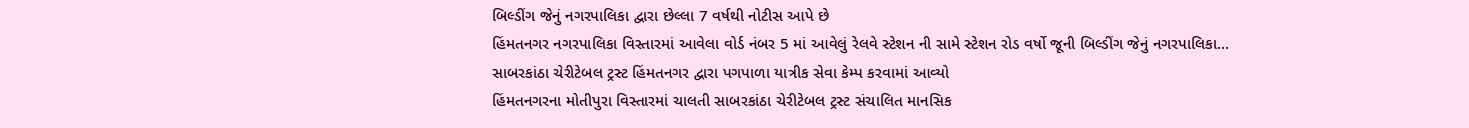બિલ્ડીંગ જેનું નગરપાલિકા દ્વારા છેલ્લા 7 વર્ષથી નોટીસ આપે છે
હિંમતનગર નગરપાલિકા વિસ્તારમાં આવેલા વોર્ડ નંબર 5 માં આવેલું રેલવે સ્ટેશન ની સામે સ્ટેશન રોડ વર્ષો જૂની બિલ્ડીંગ જેનું નગરપાલિકા…
સાબરકાંઠા ચેરીટેબલ ટ્રસ્ટ હિંમતનગર દ્વારા પગપાળા યાત્રીક સેવા કેમ્પ કરવામાં આવ્યો
હિંમતનગરના મોતીપુરા વિસ્તારમાં ચાલતી સાબરકાંઠા ચેરીટેબલ ટ્રસ્ટ સંચાલિત માનસિક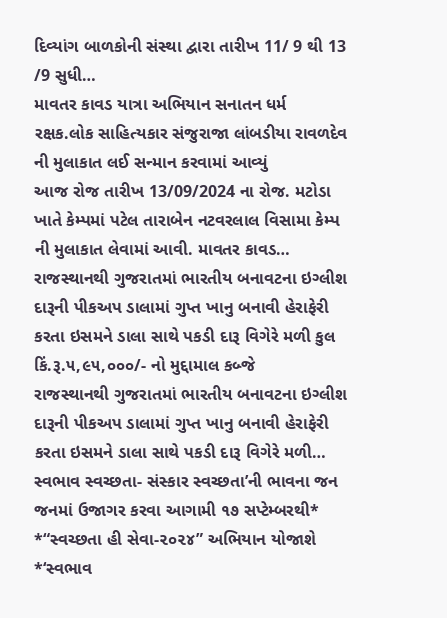દિવ્યાંગ બાળકોની સંસ્થા દ્વારા તારીખ 11/ 9 થી 13 /9 સુધી…
માવતર કાવડ યાત્રા અભિયાન સનાતન ધર્મ રક્ષક.લોક સાહિત્યકાર સંજુરાજા લાંબડીયા રાવળદેવ ની મુલાકાત લઈ સન્માન કરવામાં આવ્યું
આજ રોજ તારીખ 13/09/2024 ના રોજ. મટોડા ખાતે કેમ્પમાં પટેલ તારાબેન નટવરલાલ વિસામા કેમ્પ ની મુલાકાત લેવામાં આવી. માવતર કાવડ…
રાજસ્થાનથી ગુજરાતમાં ભારતીય બનાવટના ઇગ્લીશ દારૂની પીકઅપ ડાલામાં ગુપ્ત ખાનુ બનાવી હેરાફેરી કરતા ઇસમને ડાલા સાથે પકડી દારૂ વિગેરે મળી કુલ કિં.રૂ.૫,૯૫,૦૦૦/- નો મુદ્દામાલ કબ્જે
રાજસ્થાનથી ગુજરાતમાં ભારતીય બનાવટના ઇગ્લીશ દારૂની પીકઅપ ડાલામાં ગુપ્ત ખાનુ બનાવી હેરાફેરી કરતા ઇસમને ડાલા સાથે પકડી દારૂ વિગેરે મળી…
સ્વભાવ સ્વચ્છતા- સંસ્કાર સ્વચ્છતા’ની ભાવના જન જનમાં ઉજાગર કરવા આગામી ૧૭ સપ્ટેમ્બરથી* *“સ્વચ્છતા હી સેવા-૨૦૨૪” અભિયાન યોજાશે
*‘સ્વભાવ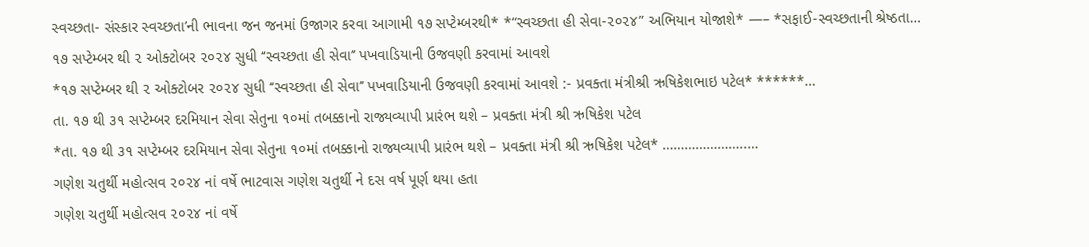સ્વચ્છતા- સંસ્કાર સ્વચ્છતા’ની ભાવના જન જનમાં ઉજાગર કરવા આગામી ૧૭ સપ્ટેમ્બરથી* *“સ્વચ્છતા હી સેવા-૨૦૨૪” અભિયાન યોજાશે* —– *સફાઈ-સ્વચ્છતાની શ્રેષ્ઠતા…
૧૭ સપ્ટેમ્બર થી ૨ ઓક્ટોબર ૨૦૨૪ સુધી ‘‘સ્વચ્છતા હી સેવા’’ પખવાડિયાની ઉજવણી કરવામાં આવશે
*૧૭ સપ્ટેમ્બર થી ૨ ઓક્ટોબર ૨૦૨૪ સુધી ‘‘સ્વચ્છતા હી સેવા’’ પખવાડિયાની ઉજવણી કરવામાં આવશે :- પ્રવક્તા મંત્રીશ્રી ઋષિકેશભાઇ પટેલ* ******…
તા. ૧૭ થી ૩૧ સપ્ટેમ્બર દરમિયાન સેવા સેતુના ૧૦માં તબક્કાનો રાજ્યવ્યાપી પ્રારંભ થશે – પ્રવક્તા મંત્રી શ્રી ઋષિકેશ પટેલ
*તા. ૧૭ થી ૩૧ સપ્ટેમ્બર દરમિયાન સેવા સેતુના ૧૦માં તબક્કાનો રાજ્યવ્યાપી પ્રારંભ થશે – પ્રવક્તા મંત્રી શ્રી ઋષિકેશ પટેલ* …………………..…
ગણેશ ચતુર્થી મહોત્સવ ૨૦૨૪ નાં વર્ષે ભાટવાસ ગણેશ ચતુર્થી ને દસ વર્ષ પૂર્ણ થયા હતા
ગણેશ ચતુર્થી મહોત્સવ ૨૦૨૪ નાં વર્ષે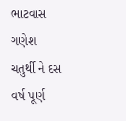ભાટવાસ ગણેશ ચતુર્થી ને દસ વર્ષ પૂર્ણ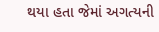થયા હતા જેમાં અગત્યની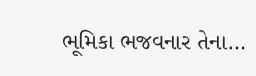ભૂમિકા ભજવનાર તેના…